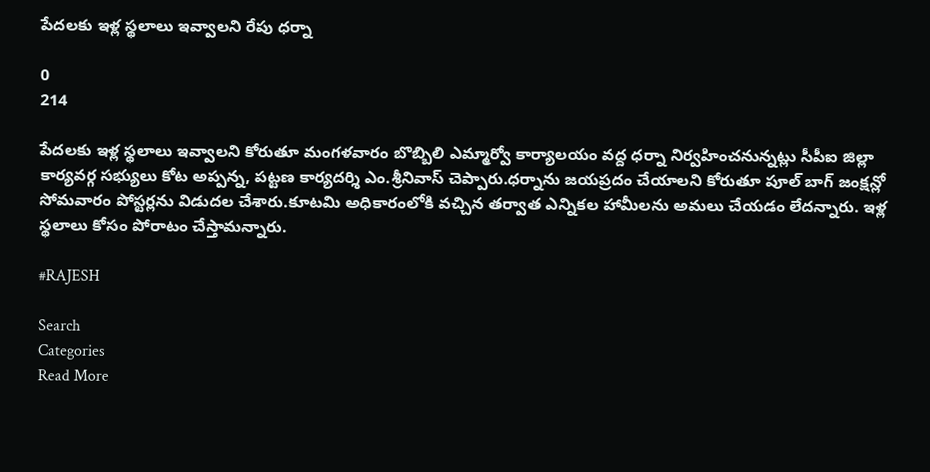పేదలకు ఇళ్ల స్థలాలు ఇవ్వాలని రేపు ధర్నా

0
214

పేదలకు ఇళ్ల స్థలాలు ఇవ్వాలని కోరుతూ మంగళవారం బొబ్బిలి ఎమ్మార్వో కార్యాలయం వద్ద ధర్నా నిర్వహించనున్నట్లు సీపీఐ జిల్లా కార్యవర్గ సభ్యులు కోట అప్పన్న, పట్టణ కార్యదర్శి ఎం.శ్రీనివాస్ చెప్పారు.ధర్నాను జయప్రదం చేయాలని కోరుతూ పూల్ బాగ్ జంక్షన్లో సోమవారం పోస్టర్లను విడుదల చేశారు.కూటమి అధికారంలోకి వచ్చిన తర్వాత ఎన్నికల హామీలను అమలు చేయడం లేదన్నారు. ఇళ్ల స్థలాలు కోసం పోరాటం చేస్తామన్నారు.

#RAJESH

Search
Categories
Read More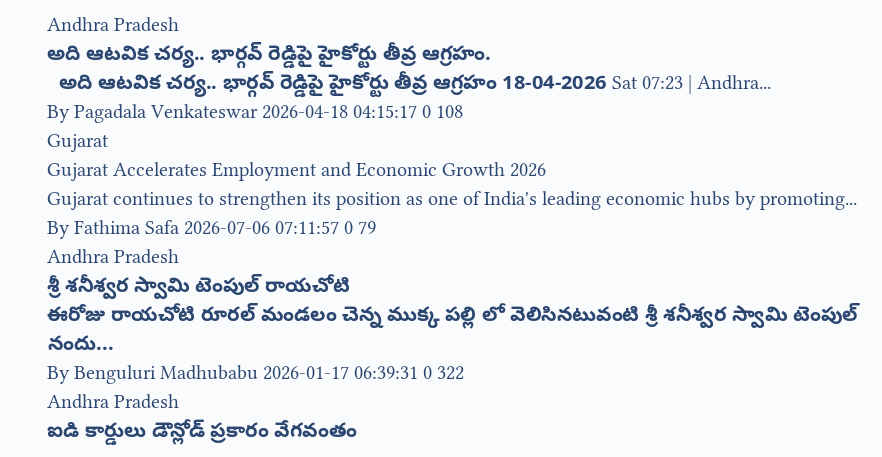Andhra Pradesh
అది ఆటవిక చర్య.. భార్గవ్ రెడ్డిపై హైకోర్టు తీవ్ర ఆగ్రహం.
  అది ఆటవిక చర్య.. భార్గవ్ రెడ్డిపై హైకోర్టు తీవ్ర ఆగ్రహం 18-04-2026 Sat 07:23 | Andhra...
By Pagadala Venkateswar 2026-04-18 04:15:17 0 108
Gujarat
Gujarat Accelerates Employment and Economic Growth 2026
Gujarat continues to strengthen its position as one of India's leading economic hubs by promoting...
By Fathima Safa 2026-07-06 07:11:57 0 79
Andhra Pradesh
శ్రీ శనీశ్వర స్వామి టెంపుల్ రాయచోటి
ఈరోజు రాయచోటి రూరల్ మండలం చెన్న ముక్క పల్లి లో వెలిసినటువంటి శ్రీ శనీశ్వర స్వామి టెంపుల్ నందు...
By Benguluri Madhubabu 2026-01-17 06:39:31 0 322
Andhra Pradesh
ఐడి కార్డులు డౌన్లోడ్ ప్రకారం వేగవంతం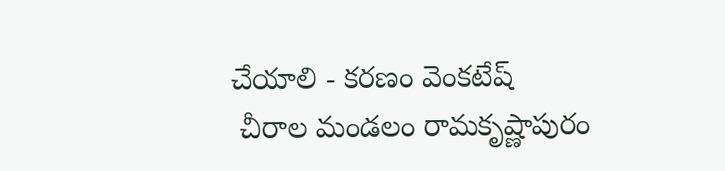చేయాలి - కరణం వెంకటేష్
 చీరాల మండలం రామకృష్ణాపురం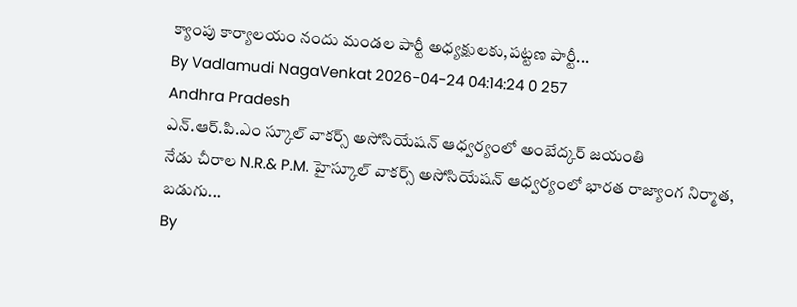క్యాంపు కార్యాలయం నందు మండల పార్టీ అధ్యక్షులకు,పట్టణ పార్టీ...
By Vadlamudi NagaVenkat 2026-04-24 04:14:24 0 257
Andhra Pradesh
ఎన్.ఆర్.పి.ఎం స్కూల్ వాకర్స్ అసోసియేషన్ ఆధ్వర్యంలో అంబేద్కర్ జయంతి
నేడు చీరాల N.R.& P.M. హైస్కూల్ వాకర్స్ అసోసియేషన్ ఆధ్వర్యంలో భారత రాజ్యాంగ నిర్మాత, బడుగు...
By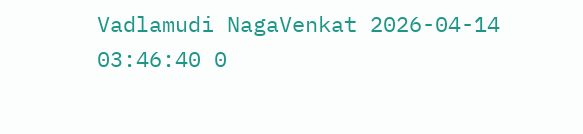Vadlamudi NagaVenkat 2026-04-14 03:46:40 0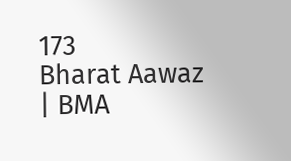173
Bharat Aawaz | BMA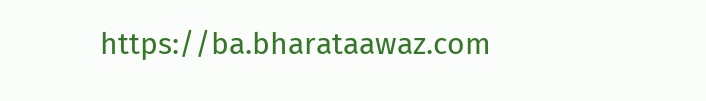https://ba.bharataawaz.com